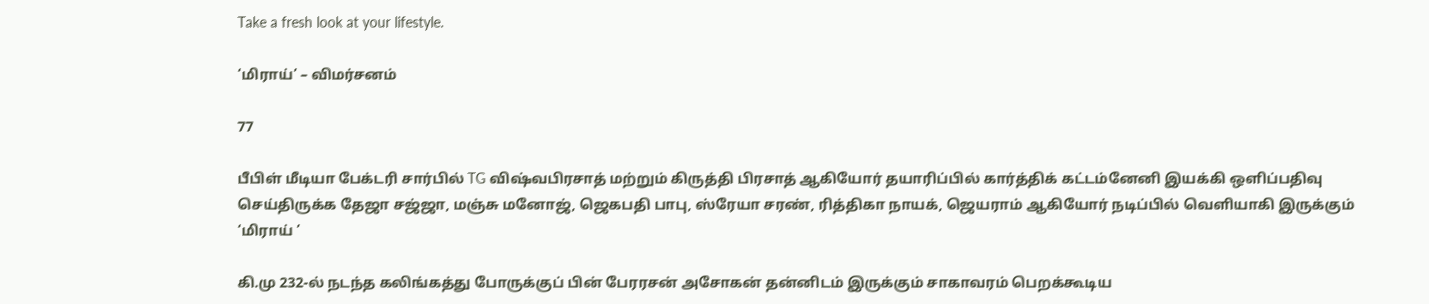Take a fresh look at your lifestyle.

‘மிராய்’ – விமர்சனம்

77

பீபிள் மீடியா பேக்டரி சார்பில் TG விஷ்வபிரசாத் மற்றும் கிருத்தி பிரசாத் ஆகியோர் தயாரிப்பில் கார்த்திக் கட்டம்னேனி இயக்கி ஒளிப்பதிவு செய்திருக்க தேஜா சஜ்ஜா, மஞ்சு மனோஜ், ஜெகபதி பாபு, ஸ்ரேயா சரண், ரித்திகா நாயக், ஜெயராம் ஆகியோர் நடிப்பில் வெளியாகி இருக்கும் ‘மிராய் ’

கி.மு 232-ல் நடந்த கலிங்கத்து போருக்குப் பின் பேரரசன் அசோகன் தன்னிடம் இருக்கும் சாகாவரம் பெறக்கூடிய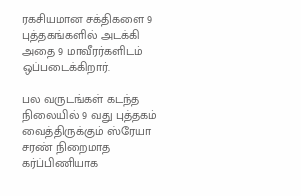ரகசியமான சக்திகளை 9 புத்தகங்களில் அடக்கி அதை 9 மாவீரர்களிடம் ஒப்படைக்கிறார்.

பல வருடங்கள் கடந்த நிலையில் 9 வது புத்தகம் வைத்திருக்கும் ஸ்ரேயா சரண் நிறைமாத கர்ப்பிணியாக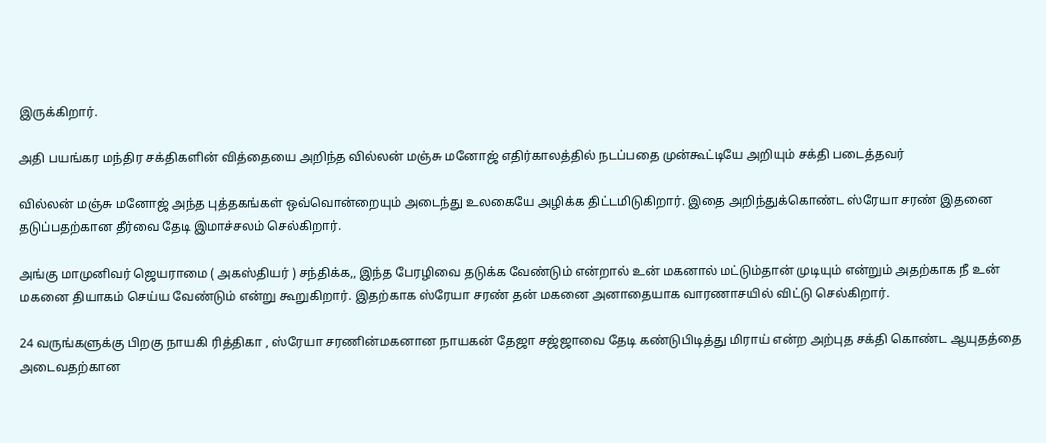இருக்கிறார்.

அதி பயங்கர மந்திர சக்திகளின் வித்தையை அறிந்த வில்லன் மஞ்சு மனோஜ் எதிர்காலத்தில் நடப்பதை முன்கூட்டியே அறியும் சக்தி படைத்தவர்

வில்லன் மஞ்சு மனோஜ் அந்த புத்தகங்கள் ஒவ்வொன்றையும் அடைந்து உலகையே அழிக்க திட்டமிடுகிறார். இதை அறிந்துக்கொண்ட ஸ்ரேயா சரண் இதனை தடுப்பதற்கான தீர்வை தேடி இமாச்சலம் செல்கிறார்.

அங்கு மாமுனிவர் ஜெயராமை ( அகஸ்தியர் ) சந்திக்க,, இந்த பேரழிவை தடுக்க வேண்டும் என்றால் உன் மகனால் மட்டும்தான் முடியும் என்றும் அதற்காக நீ உன் மகனை தியாகம் செய்ய வேண்டும் என்று கூறுகிறார். இதற்காக ஸ்ரேயா சரண் தன் மகனை அனாதையாக வாரணாசயில் விட்டு செல்கிறார்.

24 வருங்களுக்கு பிறகு நாயகி ரித்திகா , ஸ்ரேயா சரணின்மகனான நாயகன் தேஜா சஜ்ஜாவை தேடி கண்டுபிடித்து மிராய் என்ற அற்புத சக்தி கொண்ட ஆயுதத்தை அடைவதற்கான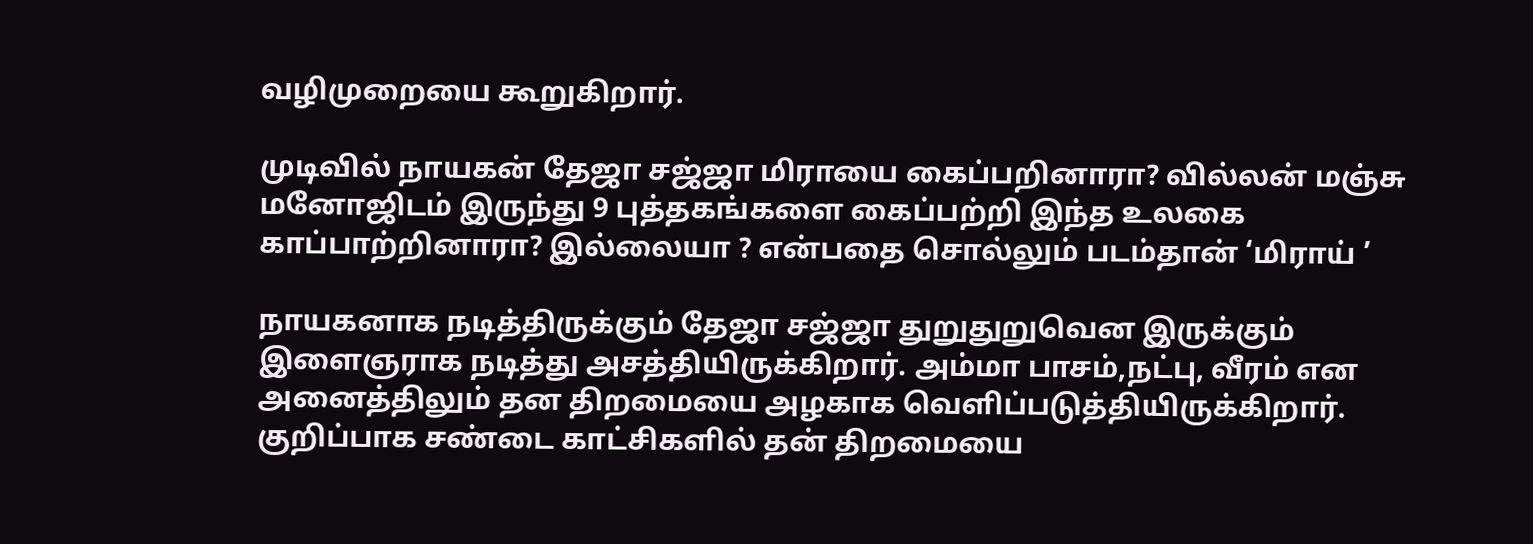வழிமுறையை கூறுகிறார்.

முடிவில் நாயகன் தேஜா சஜ்ஜா மிராயை கைப்பறினாரா? வில்லன் மஞ்சு மனோஜிடம் இருந்து 9 புத்தகங்களை கைப்பற்றி இந்த உலகை காப்பாற்றினாரா? இல்லையா ? என்பதை சொல்லும் படம்தான் ‘மிராய் ’

நாயகனாக நடித்திருக்கும் தேஜா சஜ்ஜா துறுதுறுவென இருக்கும் இளைஞராக நடித்து அசத்தியிருக்கிறார். அம்மா பாசம்,நட்பு, வீரம் என அனைத்திலும் தன திறமையை அழகாக வெளிப்படுத்தியிருக்கிறார். குறிப்பாக சண்டை காட்சிகளில் தன் திறமையை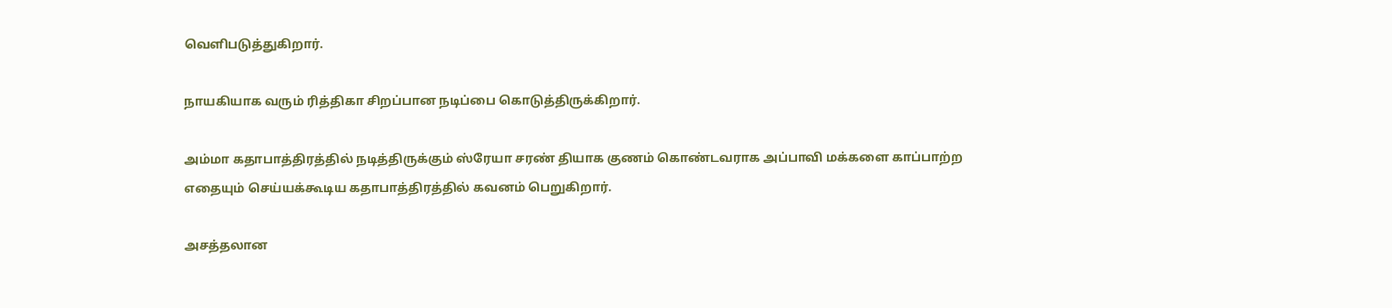வெளிபடுத்துகிறார்.

நாயகியாக வரும் ரித்திகா சிறப்பான நடிப்பை கொடுத்திருக்கிறார்.

அம்மா கதாபாத்திரத்தில் நடித்திருக்கும் ஸ்ரேயா சரண் தியாக குணம் கொண்டவராக அப்பாவி மக்களை காப்பாற்ற எதையும் செய்யக்கூடிய கதாபாத்திரத்தில் கவனம் பெறுகிறார்.

அசத்தலான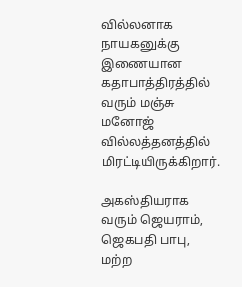வில்லனாக நாயகனுக்கு இணையான கதாபாத்திரத்தில் வரும் மஞ்சு மனோஜ் வில்லத்தனத்தில் மிரட்டியிருக்கிறார்.

அகஸ்தியராக வரும் ஜெயராம், ஜெகபதி பாபு, மற்ற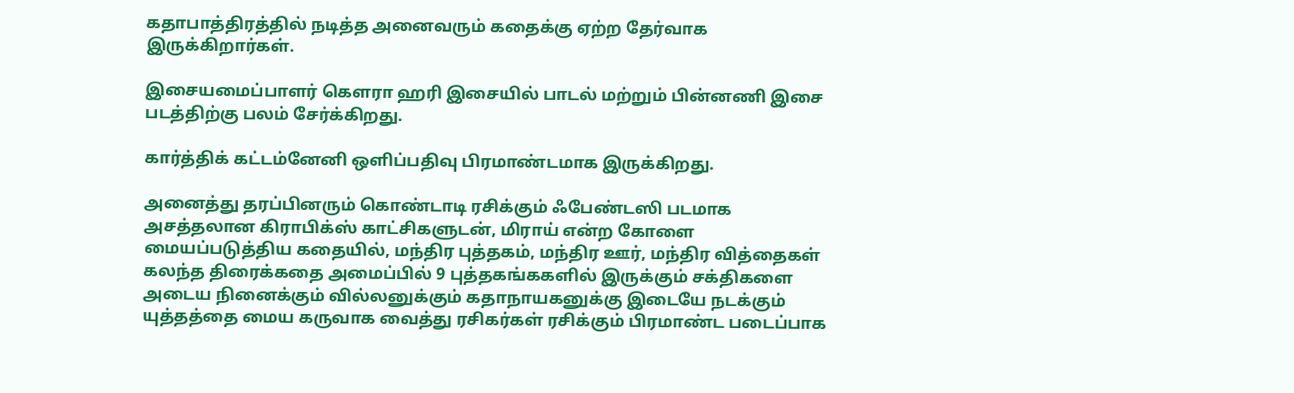கதாபாத்திரத்தில் நடித்த அனைவரும் கதைக்கு ஏற்ற தேர்வாக இருக்கிறார்கள்.

இசையமைப்பாளர் கௌரா ஹரி இசையில் பாடல் மற்றும் பின்னணி இசை படத்திற்கு பலம் சேர்க்கிறது.

கார்த்திக் கட்டம்னேனி ஒளிப்பதிவு பிரமாண்டமாக இருக்கிறது.

அனைத்து தரப்பினரும் கொண்டாடி ரசிக்கும் ஃபேண்டஸி படமாக அசத்தலான கிராபிக்ஸ் காட்சிகளுடன், மிராய் என்ற கோளை மையப்படுத்திய கதையில், மந்திர புத்தகம், மந்திர ஊர், மந்திர வித்தைகள் கலந்த திரைக்கதை அமைப்பில் 9 புத்தகங்ககளில் இருக்கும் சக்திகளை அடைய நினைக்கும் வில்லனுக்கும் கதாநாயகனுக்கு இடையே நடக்கும் யுத்தத்தை மைய கருவாக வைத்து ரசிகர்கள் ரசிக்கும் பிரமாண்ட படைப்பாக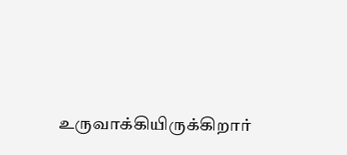உருவாக்கியிருக்கிறார்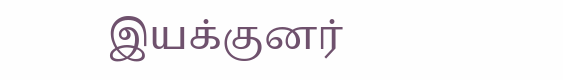இயக்குனர்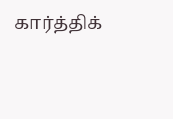கார்த்திக்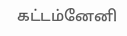கட்டம்னேனி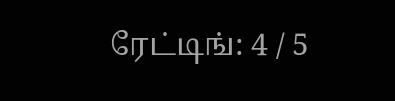ரேட்டிங்: 4 / 5